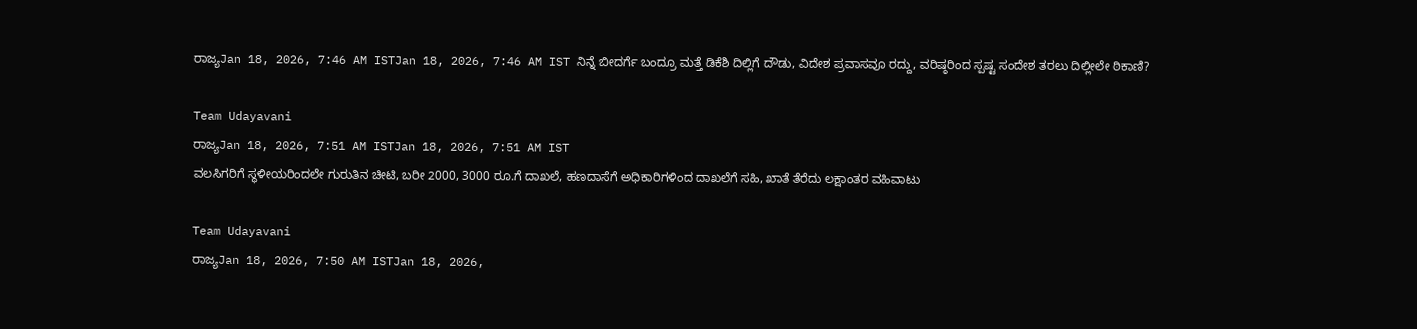ರಾಜ್ಯJan 18, 2026, 7:46 AM ISTJan 18, 2026, 7:46 AM IST ನಿನ್ನೆ ಬೀದರ್ಗೆ ಬಂದ್ರೂ ಮತ್ತೆ ಡಿಕೆಶಿ ದಿಲ್ಲಿಗೆ ದೌಡು, ವಿದೇಶ ಪ್ರವಾಸವೂ ರದ್ದು, ವರಿಷ್ಠರಿಂದ ಸ್ಪಷ್ಟ ಸಂದೇಶ ತರಲು ದಿಲ್ಲೀಲೇ ಠಿಕಾಣಿ?

Team Udayavani
ರಾಜ್ಯJan 18, 2026, 7:51 AM ISTJan 18, 2026, 7:51 AM IST
ವಲಸಿಗರಿಗೆ ಸ್ಥಳೀಯರಿಂದಲೇ ಗುರುತಿನ ಚೀಟಿ, ಬರೀ 2000, 3000 ರೂ.ಗೆ ದಾಖಲೆ, ಹಣದಾಸೆಗೆ ಅಧಿಕಾರಿಗಳಿಂದ ದಾಖಲೆಗೆ ಸಹಿ, ಖಾತೆ ತೆರೆದು ಲಕ್ಷಾಂತರ ವಹಿವಾಟು

Team Udayavani
ರಾಜ್ಯJan 18, 2026, 7:50 AM ISTJan 18, 2026,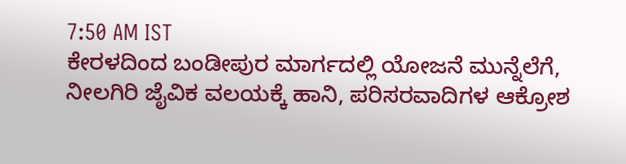7:50 AM IST
ಕೇರಳದಿಂದ ಬಂಡೀಪುರ ಮಾರ್ಗದಲ್ಲಿ ಯೋಜನೆ ಮುನ್ನೆಲೆಗೆ, ನೀಲಗಿರಿ ಜೈವಿಕ ವಲಯಕ್ಕೆ ಹಾನಿ, ಪರಿಸರವಾದಿಗಳ ಆಕ್ರೋಶ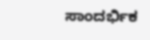ಸಾಂದರ್ಭಿಕ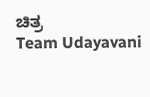ಚಿತ್ರ
Team Udayavani